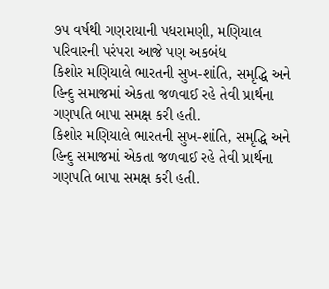૭૫ વર્ષથી ગણરાયાની પધરામણી, મણિયાલ પરિવારની પરંપરા આજે પણ અકબંધ
કિશોર મણિયાલે ભારતની સુખ-શાંતિ, સમૃદ્ધિ અને હિન્દુ સમાજમાં એકતા જળવાઈ રહે તેવી પ્રાર્થના ગણપતિ બાપા સમક્ષ કરી હતી.
કિશોર મણિયાલે ભારતની સુખ-શાંતિ, સમૃદ્ધિ અને હિન્દુ સમાજમાં એકતા જળવાઈ રહે તેવી પ્રાર્થના ગણપતિ બાપા સમક્ષ કરી હતી.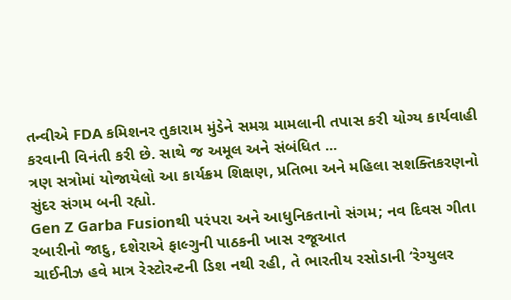તન્વીએ FDA કમિશનર તુકારામ મુંડેને સમગ્ર મામલાની તપાસ કરી યોગ્ય કાર્યવાહી કરવાની વિનંતી કરી છે. સાથે જ અમૂલ અને સંબંધિત ...
ત્રણ સત્રોમાં યોજાયેલો આ કાર્યક્રમ શિક્ષણ, પ્રતિભા અને મહિલા સશક્તિકરણનો સુંદર સંગમ બની રહ્યો.
Gen Z Garba Fusionથી પરંપરા અને આધુનિકતાનો સંગમ; નવ દિવસ ગીતા રબારીનો જાદુ, દશેરાએ ફાલ્ગુની પાઠકની ખાસ રજૂઆત
ચાઈનીઝ હવે માત્ર રેસ્ટોરન્ટની ડિશ નથી રહી, તે ભારતીય રસોડાની ‘રેગ્યુલર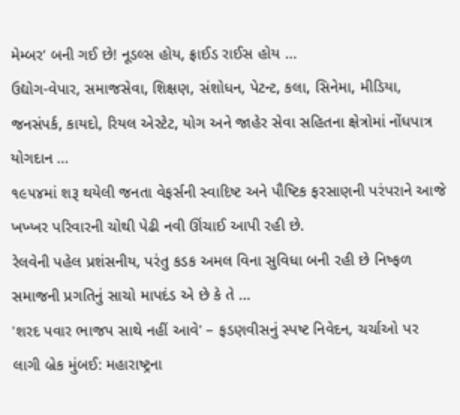મેમ્બર’ બની ગઈ છે! નૂડલ્સ હોય, ફ્રાઈડ રાઈસ હોય ...
ઉદ્યોગ-વેપાર, સમાજસેવા, શિક્ષણ, સંશોધન, પેટન્ટ, કલા, સિનેમા, મીડિયા, જનસંપર્ક, કાયદો, રિયલ એસ્ટેટ, યોગ અને જાહેર સેવા સહિતના ક્ષેત્રોમાં નોંધપાત્ર યોગદાન ...
૧૯૫૪માં શરૂ થયેલી જનતા વેફર્સની સ્વાદિષ્ટ અને પૌષ્ટિક ફરસાણની પરંપરાને આજે ખખ્ખર પરિવારની ચોથી પેઢી નવી ઊંચાઈ આપી રહી છે.
રેલવેની પહેલ પ્રશંસનીય, પરંતુ કડક અમલ વિના સુવિધા બની રહી છે નિષ્ફળ સમાજની પ્રગતિનું સાચો માપદંડ એ છે કે તે ...
'શરદ પવાર ભાજપ સાથે નહીં આવે' – ફડણવીસનું સ્પષ્ટ નિવેદન, ચર્ચાઓ પર લાગી બ્રેક મુંબઈ: મહારાષ્ટ્રના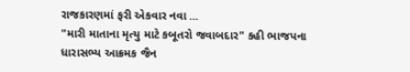રાજકારણમાં ફરી એકવાર નવા ...
"મારી માતાના મૃત્યુ માટે કબૂતરો જવાબદાર" કહી ભાજપના ધારાસભ્ય આક્રમક જૈન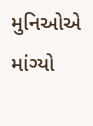મુનિઓએ માંગ્યો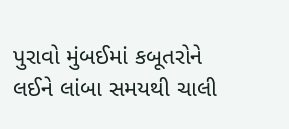પુરાવો મુંબઈમાં કબૂતરોને લઈને લાંબા સમયથી ચાલી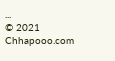...
© 2021 Chhapooo.com